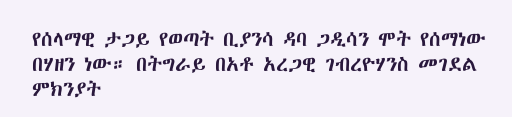የሰላማዊ ታጋይ የወጣት ቢያንሳ ዳባ ጋዲሳን ሞት የሰማነው በሃዘን ነው። በትግራይ በአቶ አረጋዊ ገብረዮሃንስ መገደል ምክንያት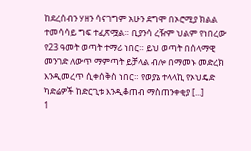ከደረሰብን ሃዘን ሳናገግም አሁን ደግሞ በኦሮሚያ ክልል ተመሳሳይ ግፍ ተፈጽሟል። ቢያንሳ ረዥም ህልም የነበረው የ23 ዓመት ወጣት ተማሪ ነበር። ይህ ወጣት በሰላማዊ መንገድ ለውጥ ማምጣት ይቻላል ብሎ በማመኑ መድረክ እንዲመረጥ ሲቀሰቅስ ነበር። የወያኔ ተላላኪ የኦህዴድ ካድሬዎች ከድርጊቱ እንዲቆጠብ ማስጠንቀቂያ [...]
1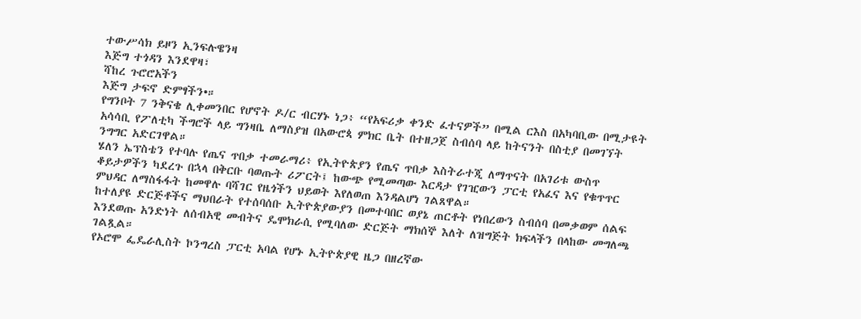ተውሥሳክ ይዞን ኢንፍሉዌንዛ
እጅግ ተጎዳን እንደዋዛ፣
ሻከረ ጉሮሮአችን
እጅግ ታፍኖ ድምፃችን•።
የግንቦት 7 ንቅናቄ ሊቀመንበር የሆኖት ዶ/ር ብርሃኑ ነጋ፥ “የአፍሪቃ ቀንድ ፈተናዎች” በሚል ርእስ በአካባቢው በሚታዩት አሳሳቢ የፖለቲካ ችግሮች ላይ ግንዛቤ ለማስያዝ በአውሮጳ ምክር ቤት በተዘጋጀ ስብሰባ ላይ ከትናንት በስቲያ በመገኘት ንግግር አድርገዋል።
ሄለን ኤፕስቴን የተባሉ የጤና ጥበቃ ተመራማሪ፥ የኢትዮጵያን የጤና ጥበቃ እስትራተጂ ለማጥናት በአገሪቱ ውስጥ ቆይታዎችን ካደረጉ በኋላ በቅርቡ ባወጡት ሪፖርት፤ ከውጭ የሚመጣው እርዳታ የገዢውን ፓርቲ የአፈና እና የቁጥጥር ምህዳር ለማስፋፋት ከመዋሉ ባሻገር የዜጎችን ህይወት እየለወጠ እንዳልሆነ ገልጸዋል።
ከተለያዩ ድርጅቶችና ማህበራት የተሰባሰቡ ኢትዮጵያውያን በመተባበር ወያኔ ጠርቶት የነበረውን ስብሰባ በመቃወም ሰልፍ እንደወጡ አንድነት ለሰብአዊ መብትና ዴሞክራሲ የሚባለው ድርጅት ማክሰኞ እለት ለዝግጅት ክፍላችን በላከው መግለጫ ገልጿል።
የኦሮሞ ፌዴራሊስት ኮንግረስ ፓርቲ አባል የሆኑ ኢትዮጵያዊ ዜጋ በዘረኛው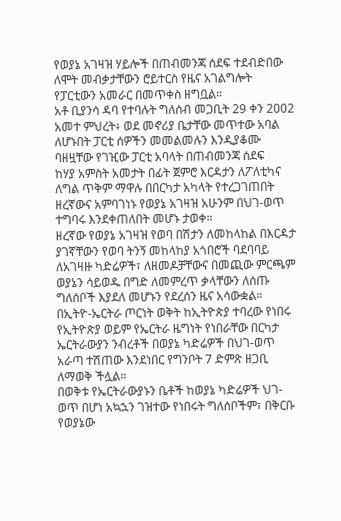የወያኔ አገዛዝ ሃይሎች በጠብመንጃ ሰደፍ ተደብድበው ለሞት መብቃታቸውን ሮይተርስ የዜና አገልግሎት የፓርቲውን አመራር በመጥቀስ ዘግቧል።
አቶ ቢያንሳ ዳባ የተባሉት ግለሰብ መጋቢት 29 ቀን 2002 አመተ ምህረት፥ ወደ መኖሪያ ቤታቸው መጥተው አባል ለሆኑበት ፓርቲ ሰዎችን መመልመሉን እንዲያቆሙ ባዘዟቸው የገዢው ፓርቲ አባላት በጠብመንጃ ሰደፍ
ከሃያ አምስት አመታት በፊት ጀምሮ እርዳታን ለፖለቲካና ለግል ጥቅም ማዋሉ በበርካታ አካላት የተረጋገጠበት ዘረኛውና አምባገነኑ የወያኔ አገዛዝ አሁንም በህገ-ወጥ ተግባሩ እንደቀጠለበት መሆኑ ታወቀ።
ዘረኛው የወያኔ አገዛዝ የወባ በሽታን ለመከላከል በእርዳታ ያገኛቸውን የወባ ትንኝ መከላከያ አጎበሮች ባደባባይ ለአገዛዙ ካድሬዎች፣ ለዘመዶቻቸውና በመጪው ምርጫም ወያኔን ሳይወዱ በግድ ለመምረጥ ቃላቸውን ለሰጡ ግለሰቦች እያደለ መሆኑን የደረሰን ዜና አሳውቋል።
በኢትዮ-ኤርትራ ጦርነት ወቅት ከኢትዮጵያ ተባረው የነበሩ የኢትዮጵያ ወይም የኤርትራ ዜግነት የነበራቸው በርካታ ኤርትራውያን ንብረቶች በወያኔ ካድሬዎች በህገ-ወጥ አራጣ ተሽጠው እንደነበር የግንቦት 7 ድምጽ ዘጋቢ ለማወቅ ችሏል።
በወቅቱ የኤርትራውያኑን ቤቶች ከወያኔ ካድሬዎች ህገ-ወጥ በሆነ አኳኋን ገዝተው የነበሩት ግለሰቦችም፣ በቅርቡ የወያኔው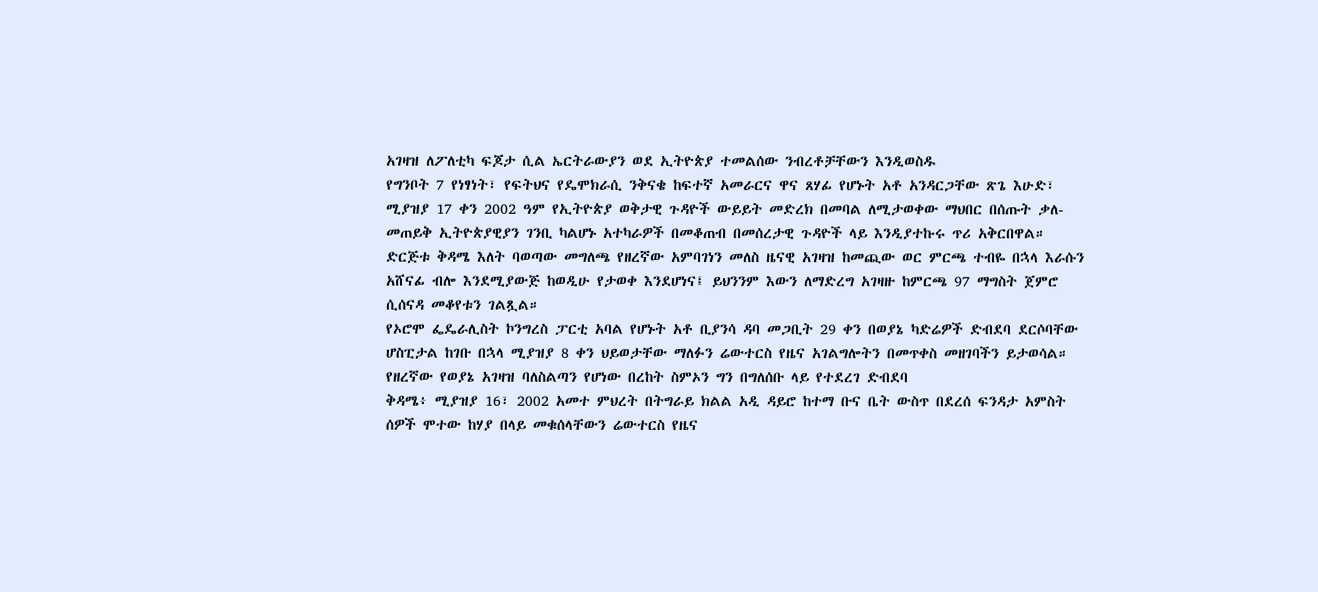አገዛዝ ለፖለቲካ ፍጆታ ሲል ኤርትራውያን ወደ ኢትዮጵያ ተመልሰው ንብረቶቻቸውን እንዲወስዱ
የግንቦት 7 የነፃነት፣ የፍትህና የዴሞክራሲ ንቅናቄ ከፍተኛ አመራርና ዋና ጸሃፊ የሆኑት አቶ አንዳርጋቸው ጽጌ እሁድ፣ ሚያዝያ 17 ቀን 2002 ዓም የኢትዮጵያ ወቅታዊ ጉዳዮች ውይይት መድረክ በመባል ለሚታወቀው ማህበር በሰጡት ቃለ-መጠይቅ ኢትዮጵያዊያን ገንቢ ካልሆኑ አተካራዎች በመቆጠብ በመሰረታዊ ጉዳዮች ላይ እንዲያተኩሩ ጥሪ አቅርበዋል።
ድርጅቱ ቅዳሜ እለት ባወጣው መግለጫ የዘረኛው አምባገነን መለስ ዜናዊ አገዛዝ ከመጪው ወር ምርጫ ተብዬ በኋላ እራሱን አሸናፊ ብሎ እንደሚያውጅ ከወዲሁ የታወቀ እንደሆነና፤ ይህንንም እውን ለማድረግ አገዛዙ ከምርጫ 97 ማግስት ጀምሮ ሲሰናዳ መቆየቱን ገልጿል።
የኦሮሞ ፌዴራሊስት ኮንግረስ ፓርቲ አባል የሆኑት አቶ ቢያንሳ ዳባ መጋቢት 29 ቀን በወያኔ ካድሬዎች ድብደባ ደርሶባቸው ሆስፒታል ከገቡ በኋላ ሚያዝያ 8 ቀን ህይወታቸው ማለፉን ሬውተርስ የዜና አገልግሎትን በመጥቀስ መዘገባችን ይታወሳል።
የዘረኛው የወያኔ አገዛዝ ባለስልጣን የሆነው በረከት ስምኦን ግን በግለሰቡ ላይ የተደረገ ድብደባ
ቅዳሜ፥ ሚያዝያ 16፣ 2002 አመተ ምህረት በትግራይ ክልል አዲ ዳይሮ ከተማ ቡና ቤት ውስጥ በደረሰ ፍንዳታ አምስት ሰዎች ሞተው ከሃያ በላይ መቁሰላቸውን ሬውተርስ የዜና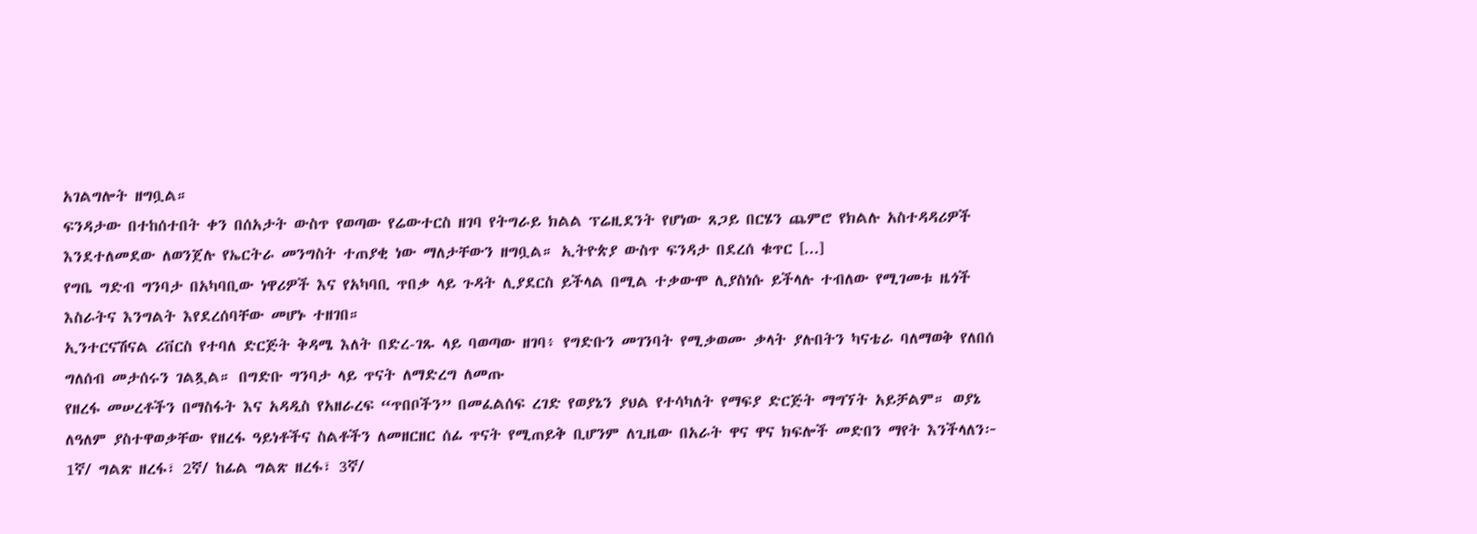አገልግሎት ዘግቧል።
ፍንዳታው በተከሰተበት ቀን በሰአታት ውስጥ የወጣው የሬውተርስ ዘገባ የትግራይ ክልል ፕሬዚደንት የሆነው ጸጋይ በርሄን ጨምሮ የክልሉ አስተዳዳሪዎች እንደተለመደው ለወንጀሉ የኤርትራ መንግስት ተጠያቂ ነው ማለታቸውን ዘግቧል። ኢትዮጵያ ውስጥ ፍንዳታ በደረሰ ቁጥር [...]
የግቤ ግድብ ግንባታ በአካባቢው ነዋሪዎች እና የአካባቢ ጥበቃ ላይ ጉዳት ሊያደርስ ይችላል በሚል ተቃውሞ ሊያስነሱ ይችላሉ ተብለው የሚገመቱ ዜጎች እስራትና እንግልት እየደረሰባቸው መሆኑ ተዘገበ።
ኢንተርናሽናል ሪቨርስ የተባለ ድርጅት ቅዳሜ እለት በድረ-ገጹ ላይ ባወጣው ዘገባ፥ የግድቡን መገንባት የሚቃወሙ ቃላት ያሉበትን ካናቴራ ባለማወቅ የለበሰ ግለሰብ መታሰሩን ገልጿል። በግድቡ ግንባታ ላይ ጥናት ለማድረግ ለመጡ
የዘረፋ መሠረቶችን በማስፋት እና አዳዲስ የአዘራረፍ “ጥበቦችን” በመፈልሰፍ ረገድ የወያኔን ያህል የተሳካለት የማፍያ ድርጅት ማግኘት አይቻልም። ወያኔ ለዓለም ያስተዋወቃቸው የዘረፋ ዓይነቶችና ስልቶችን ለመዘርዘር ሰፊ ጥናት የሚጠይቅ ቢሆንም ለጊዜው በአራት ዋና ዋና ክፍሎች መድበን ማየት እንችላለን፦ 1ኛ/ ግልጽ ዘረፋ፣ 2ኛ/ ከፊል ግልጽ ዘረፋ፣ 3ኛ/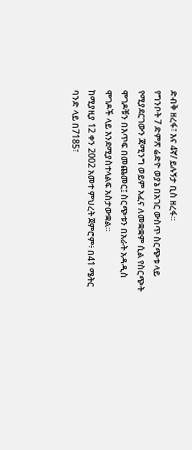ድብቅ ዘረፋ፣ እና 4ኛ/ ይሉኝታ ቢስ ዘረፋ።
የግንቦት 7 ድምጽ ሬድዮ ወያኔ በአገር ውስጥ ስርጭቱ ላይ የሚያደርገውን ጃሚንግ ወይም አፈና ለመቋቋም ሲል የስርጭት ሞገዶቹን በእጥፍ በመጨመር፤ ስርጭቱን በአራት አዳዲስ ሞገዶች ላይ እንደሚያስተላልፍ አስታውቋል።
ከሚያዚያ 12 ቀን 2002 አመተ ምህረት ጀምሮም፥ በ41 ሜትር ባንድ ላይ በ7185፣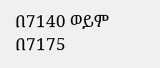በ7140 ወይም በ7175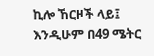ኪሎ ኸርዞች ላይ፤ እንዲሁም በ49 ሜትር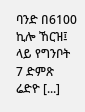ባንድ በ6100 ኪሎ ኸርዝ፤ ላይ የግንቦት 7 ድምጽ ሬድዮ [...]